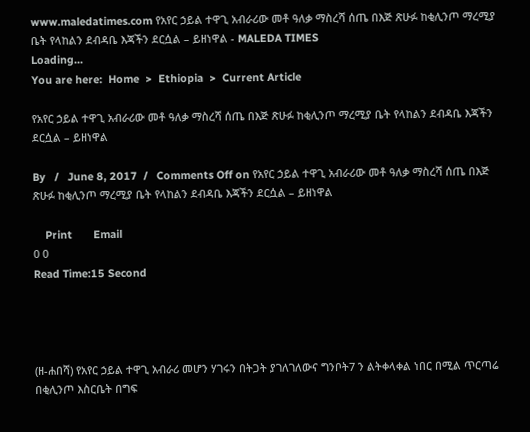www.maledatimes.com የአየር ኃይል ተዋጊ አብራሪው መቶ ዓለቃ ማስረሻ ሰጤ በእጅ ጽሁፉ ከቂሊንጦ ማረሚያ ቤት የላከልን ደብዳቤ እጃችን ደርሷል – ይዘነዋል - MALEDA TIMES
Loading...
You are here:  Home  >  Ethiopia  >  Current Article

የአየር ኃይል ተዋጊ አብራሪው መቶ ዓለቃ ማስረሻ ሰጤ በእጅ ጽሁፉ ከቂሊንጦ ማረሚያ ቤት የላከልን ደብዳቤ እጃችን ደርሷል – ይዘነዋል

By   /   June 8, 2017  /   Comments Off on የአየር ኃይል ተዋጊ አብራሪው መቶ ዓለቃ ማስረሻ ሰጤ በእጅ ጽሁፉ ከቂሊንጦ ማረሚያ ቤት የላከልን ደብዳቤ እጃችን ደርሷል – ይዘነዋል

    Print       Email
0 0
Read Time:15 Second




(ዘ-ሐበሻ) የአየር ኃይል ተዋጊ አብራሪ መሆን ሃገሩን በትጋት ያገለገለውና ግንቦት7 ን ልትቀላቀል ነበር በሚል ጥርጣሬ በቂሊንጦ እስርቤት በግፍ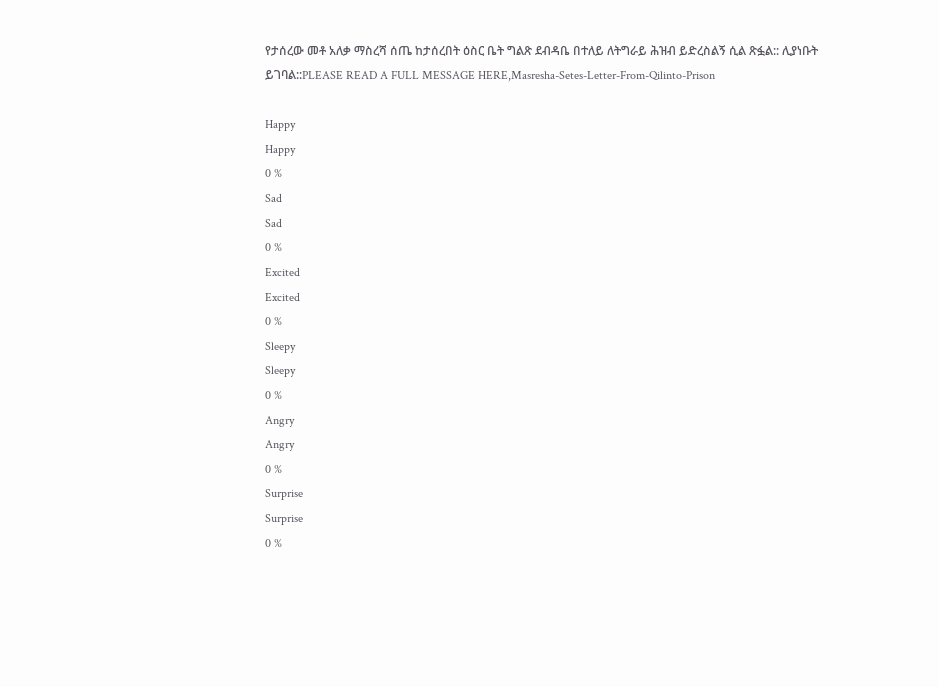የታሰረው መቶ አለቃ ማስረሻ ሰጤ ከታሰረበት ዕስር ቤት ግልጽ ደብዳቤ በተለይ ለትግራይ ሕዝብ ይድረስልኝ ሲል ጽፏል:: ሊያነቡት ይገባል::PLEASE READ A FULL MESSAGE HERE,Masresha-Setes-Letter-From-Qilinto-Prison

Happy
Happy
0 %
Sad
Sad
0 %
Excited
Excited
0 %
Sleepy
Sleepy
0 %
Angry
Angry
0 %
Surprise
Surprise
0 %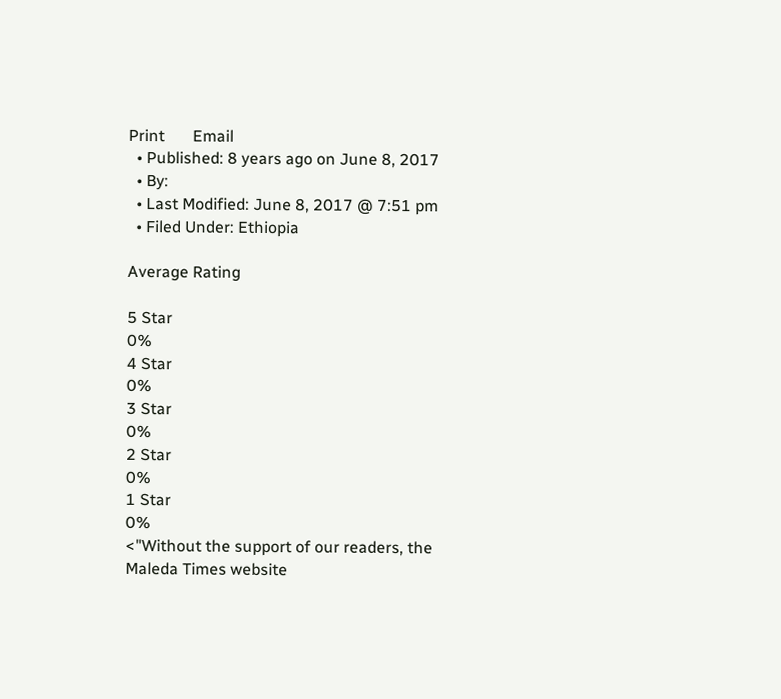Print       Email
  • Published: 8 years ago on June 8, 2017
  • By:
  • Last Modified: June 8, 2017 @ 7:51 pm
  • Filed Under: Ethiopia

Average Rating

5 Star
0%
4 Star
0%
3 Star
0%
2 Star
0%
1 Star
0%
<"Without the support of our readers, the Maleda Times website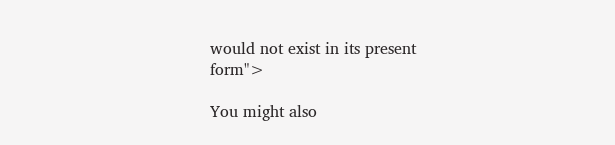would not exist in its present form">

You might also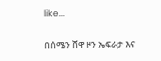like...

በሰሜን ሸዋ ዞን ኤፍራታ እና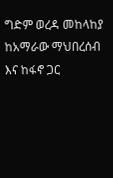ግድም ወረዳ መከላከያ ከአማራው ማህበረሰብ እና ከፋኖ ጋር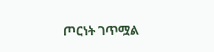ጦርነት ገጥሟል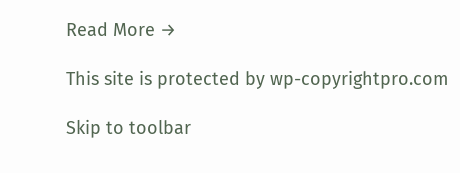Read More →

This site is protected by wp-copyrightpro.com

Skip to toolbar